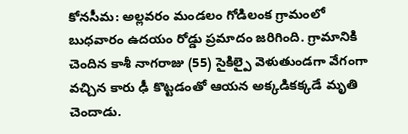కోనసీమ: అల్లవరం మండలం గోడిలంక గ్రామంలో బుధవారం ఉదయం రోడ్డు ప్రమాదం జరిగింది. గ్రామానికి చెందిన కాశీ నాగరాజు (55) సైకిల్పై వెళుతుండగా వేగంగా వచ్చిన కారు ఢీ కొట్టడంతో ఆయన అక్కడికక్కడే మృతి చెందాడు.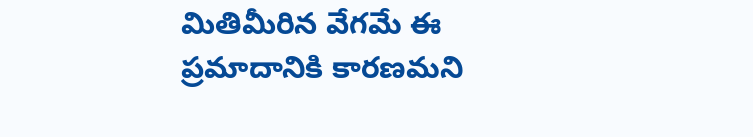మితిమీరిన వేగమే ఈ ప్రమాదానికి కారణమని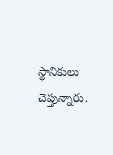స్థానికులు చెప్తున్నారు.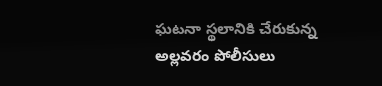ఘటనా స్థలానికి చేరుకున్న అల్లవరం పోలీసులు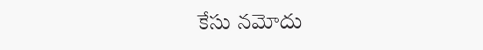కేసు నమోదు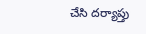చేసి దర్యాప్తు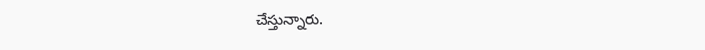చేస్తున్నారు.